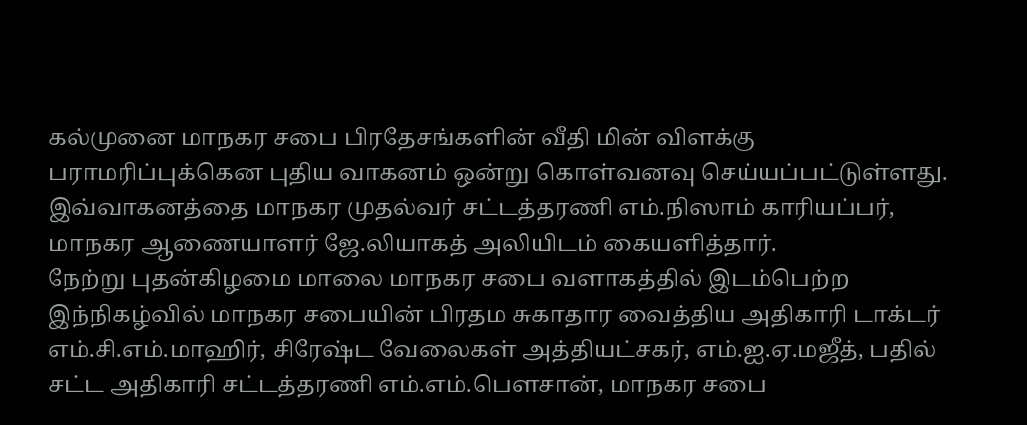கல்முனை மாநகர சபை பிரதேசங்களின் வீதி மின் விளக்கு பராமரிப்புக்கென புதிய வாகனம் ஒன்று கொள்வனவு செய்யப்பட்டுள்ளது.
இவ்வாகனத்தை மாநகர முதல்வர் சட்டத்தரணி எம்.நிஸாம் காரியப்பர், மாநகர ஆணையாளர் ஜே.லியாகத் அலியிடம் கையளித்தார்.
நேற்று புதன்கிழமை மாலை மாநகர சபை வளாகத்தில் இடம்பெற்ற இந்நிகழ்வில் மாநகர சபையின் பிரதம சுகாதார வைத்திய அதிகாரி டாக்டர் எம்.சி.எம்.மாஹிர், சிரேஷ்ட வேலைகள் அத்தியட்சகர், எம்.ஐ.ஏ.மஜீத், பதில் சட்ட அதிகாரி சட்டத்தரணி எம்.எம்.பௌசான், மாநகர சபை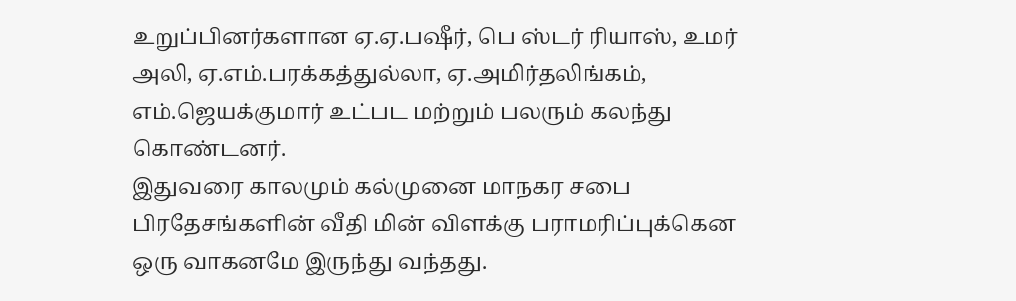உறுப்பினர்களான ஏ.ஏ.பஷீர், பெ ஸ்டர் ரியாஸ், உமர் அலி, ஏ.எம்.பரக்கத்துல்லா, ஏ.அமிர்தலிங்கம், எம்.ஜெயக்குமார் உட்பட மற்றும் பலரும் கலந்து கொண்டனர்.
இதுவரை காலமும் கல்முனை மாநகர சபை பிரதேசங்களின் வீதி மின் விளக்கு பராமரிப்புக்கென ஒரு வாகனமே இருந்து வந்தது.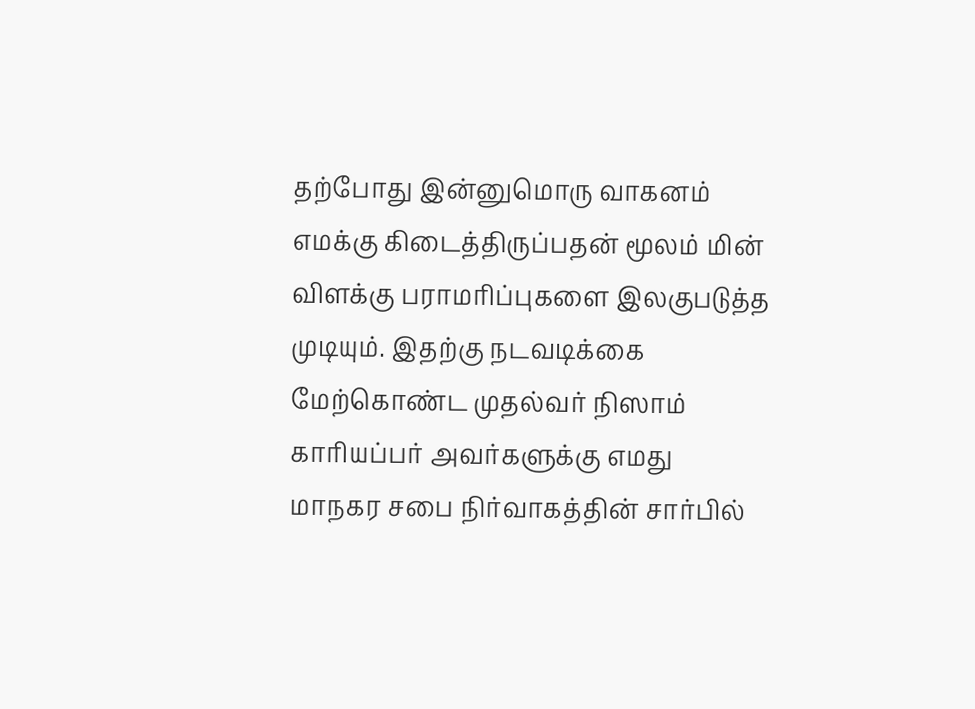தற்போது இன்னுமொரு வாகனம் எமக்கு கிடைத்திருப்பதன் மூலம் மின் விளக்கு பராமரிப்புகளை இலகுபடுத்த முடியும். இதற்கு நடவடிக்கை மேற்கொண்ட முதல்வர் நிஸாம் காரியப்பர் அவர்களுக்கு எமது மாநகர சபை நிர்வாகத்தின் சார்பில்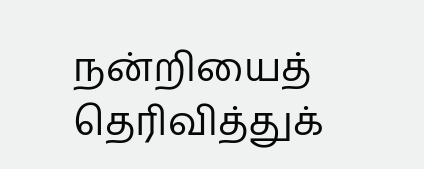நன்றியைத் தெரிவித்துக்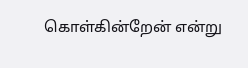கொள்கின்றேன் என்று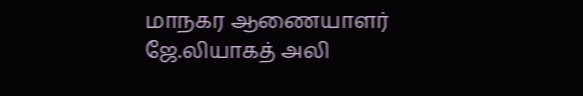மாநகர ஆணையாளர் ஜே.லியாகத் அலி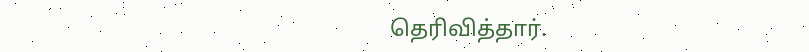தெரிவித்தார்.